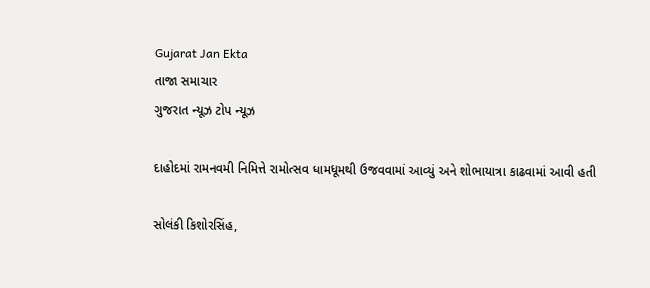Gujarat Jan Ekta
તાજા સમાચાર
ગુજરાત ન્યૂઝ ટોપ ન્યૂઝ

દાહોદમાં રામનવમી નિમિત્તે રામોત્સવ ધામધૂમથી ઉજવવામાં આવ્યું અને શોભાયાત્રા કાઢવામાં આવી હતી

સોલંકી કિશોરસિંહ,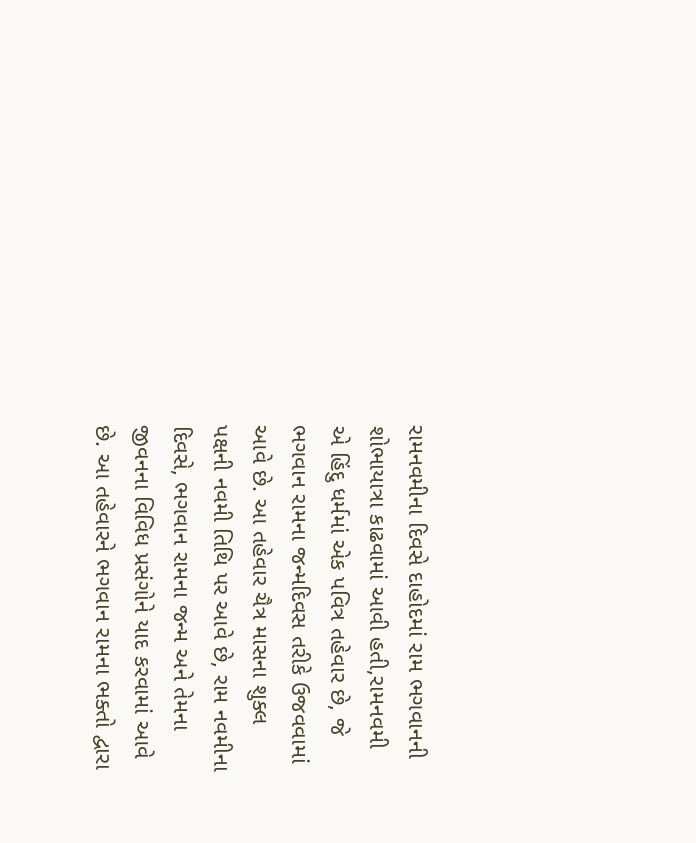રામનવમીના દિવસે દાહોદમાં રામ ભગવાનની શોભાયાત્રા કાઢવામાં આવી હતી,રામનવમી એ હિંદુ ધર્મમાં એક પવિત્ર તહેવાર છે, જે ભગવાન રામના જન્મદિવસ તરીકે ઉજવવામાં આવે છે. આ તહેવાર ચૈત્ર માસના શુક્લ પક્ષની નવમી તિથિ પર આવે છે, રામ નવમીના દિવસે, ભગવાન રામના જન્મ અને તેમના જીવનના વિવિધ પ્રસંગોને યાદ કરવામાં આવે છે. આ તહેવારને ભગવાન રામના ભક્તો દ્વારા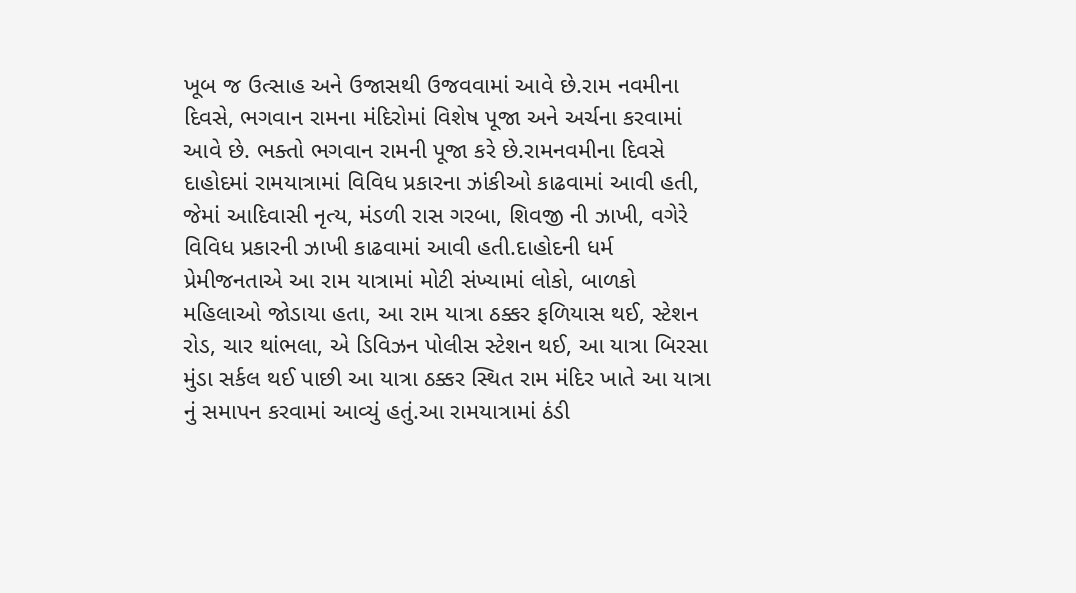ખૂબ જ ઉત્સાહ અને ઉજાસથી ઉજવવામાં આવે છે.રામ નવમીના દિવસે, ભગવાન રામના મંદિરોમાં વિશેષ પૂજા અને અર્ચના કરવામાં આવે છે. ભક્તો ભગવાન રામની પૂજા કરે છે.રામનવમીના દિવસે દાહોદમાં રામયાત્રામાં વિવિધ પ્રકારના ઝાંકીઓ કાઢવામાં આવી હતી, જેમાં આદિવાસી નૃત્ય, મંડળી રાસ ગરબા, શિવજી ની ઝાખી, વગેરે વિવિધ પ્રકારની ઝાખી કાઢવામાં આવી હતી.દાહોદની ધર્મ પ્રેમીજનતાએ આ રામ યાત્રામાં મોટી સંખ્યામાં લોકો, બાળકો મહિલાઓ જોડાયા હતા, આ રામ યાત્રા ઠક્કર ફળિયાસ થઈ, સ્ટેશન રોડ, ચાર થાંભલા, એ ડિવિઝન પોલીસ સ્ટેશન થઈ, આ યાત્રા બિરસા મુંડા સર્કલ થઈ પાછી આ યાત્રા ઠક્કર સ્થિત રામ મંદિર ખાતે આ યાત્રા નું સમાપન કરવામાં આવ્યું હતું.આ રામયાત્રામાં ઠંડી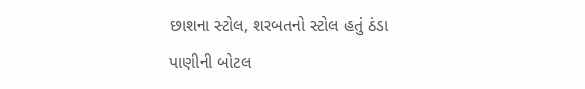છાશના સ્ટોલ, શરબતનો સ્ટોલ હતું ઠંડા પાણીની બોટલ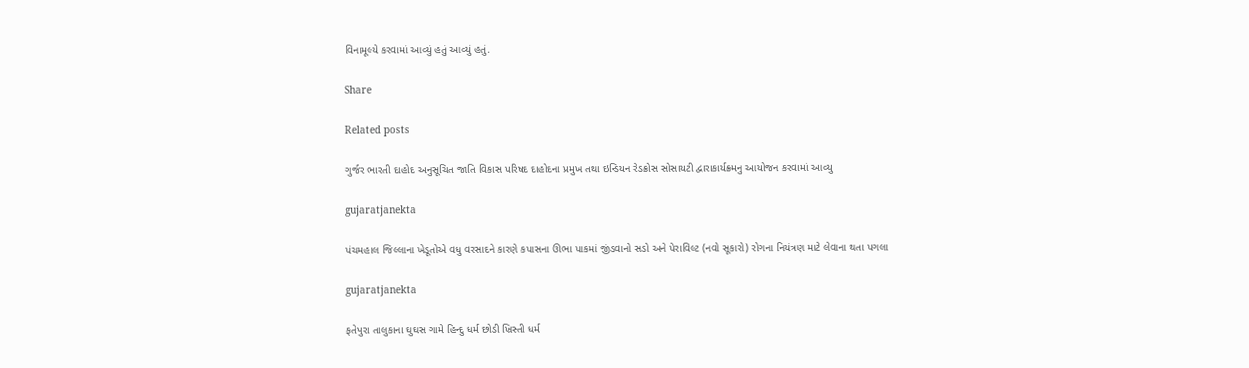વિનામૂલ્યે કરવામાં આવ્યું હતું આવ્યું હતું.

Share

Related posts

ગુર્જર ભારતી દાહોદ અનુસૂચિત જાતિ વિકાસ પરિષદ દાહોદના પ્રમુખ તથા ઇન્ડિયન રેડક્રોસ સોસાયટી દ્વારાકાર્યક્ર્મનુ આયોજન કરવામાં આવ્યુ

gujaratjanekta

પંચમહાલ જિલ્લાના ખેડૂતોએ વધુ વરસાદને કારણે કપાસના ઊભા પાકમાં જીંડવાનો સડો અને પેરાવિલ્ટ (નવો સૂકારો) રોગના નિયંત્રણ માટે લેવાના થતા પગલા

gujaratjanekta

ફતેપુરા તાલુકાના ઘુઘસ ગામે હિન્દુ ધર્મ છોડી ખ્રિસ્તી ધર્મ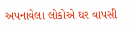અપનાવેલા લોકોએ ઘર વાપસી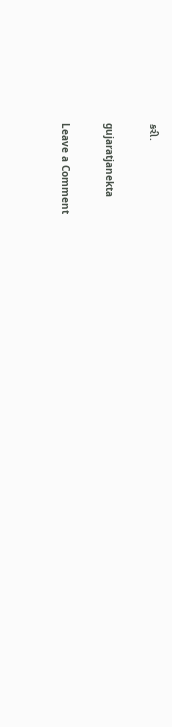કરી.

gujaratjanekta

Leave a Comment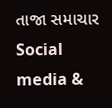તાજા સમાચાર
Social media &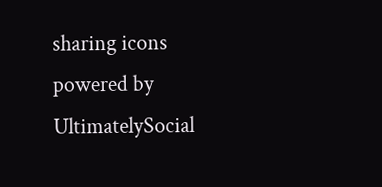sharing icons powered by UltimatelySocial